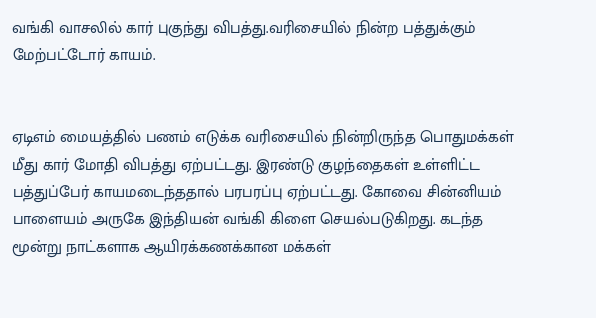வங்கி வாசலில் கார் புகுந்து விபத்து.வரிசையில் நின்ற பத்துக்கும் மேற்பட்டோர் காயம்.


ஏடிஎம் மையத்தில் பணம் எடுக்க வரிசையில் நின்றிருந்த பொதுமக்கள் மீது கார் மோதி விபத்து ஏற்பட்டது. இரண்டு குழந்தைகள் உள்ளிட்ட பத்துப்பேர் காயமடைந்ததால் பரபரப்பு ஏற்பட்டது. கோவை சின்னியம் பாளையம் அருகே இந்தியன் வங்கி கிளை செயல்படுகிறது. கடந்த மூன்று நாட்களாக ஆயிரக்கணக்கான மக்கள்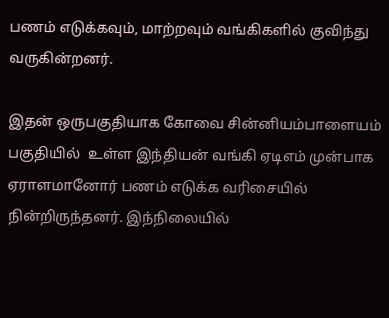பணம் எடுக்கவும், மாற்றவும் வங்கிகளில் குவிந்து வருகின்றனர்.

இதன் ஒருபகுதியாக கோவை சின்னியம்பாளையம் பகுதியில்  உள்ள இந்தியன் வங்கி ஏடிஎம் முன்பாக ஏராளமானோர் பணம் எடுக்க வரிசையில் நின்றிருந்தனர். இந்நிலையில்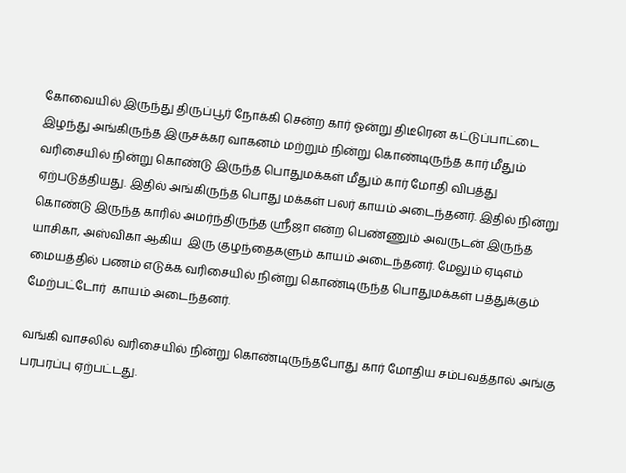கோவையில் இருந்து திருப்பூர் நோக்கி சென்ற கார் ஓன்று திடீரென கட்டுப்பாட்டை இழந்து அங்கிருந்த இருசக்கர வாகனம் மற்றும் நின்று கொண்டிருந்த கார் மீதும்  வரிசையில் நின்று கொண்டு இருந்த பொதுமக்கள் மீதும் கார் மோதி விபத்து ஏற்படுத்தியது. இதில் அங்கிருந்த பொது மக்கள் பலர் காயம் அடைந்தனர். இதில் நின்று கொண்டு இருந்த காரில் அமர்ந்திருந்த ஸ்ரீஜா என்ற பெண்ணும் அவருடன் இருந்த யாசிகா, அஸ்விகா ஆகிய  இரு குழந்தைகளும் காயம் அடைந்தனர். மேலும் ஏடிஎம் மையத்தில் பணம் எடுக்க வரிசையில் நின்று கொண்டிருந்த பொதுமக்கள் பத்துக்கும் மேற்பட்டோர்  காயம் அடைந்தனர்.

வங்கி வாசலில் வரிசையில் நின்று கொண்டிருந்தபோது கார் மோதிய சம்பவத்தால் அங்கு பரபரப்பு ஏற்பட்டது.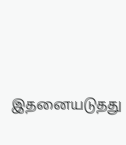இதனையடுதது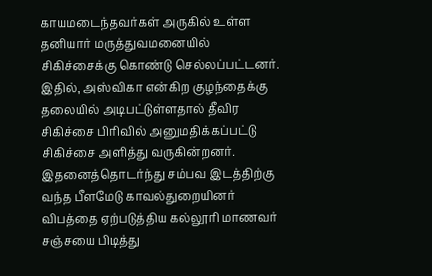காயமடைந்தவர்கள் அருகில் உள்ள தனியார் மருத்துவமனையில் சிகிச்சைக்கு கொண்டு செல்லப்பட்டனர். இதில், அஸ்விகா என்கிற குழந்தைக்கு தலையில் அடிபட்டுள்ளதால் தீவிர சிகிச்சை பிரிவில் அனுமதிக்கப்பட்டு சிகிச்சை அளித்து வருகின்றனர். இதனைத்தொடர்ந்து சம்பவ இடத்திற்கு வந்த பீளமேடு காவல்துறையினர் விபத்தை ஏற்படுத்திய கல்லூரி மாணவர் சஞ்சயை பிடித்து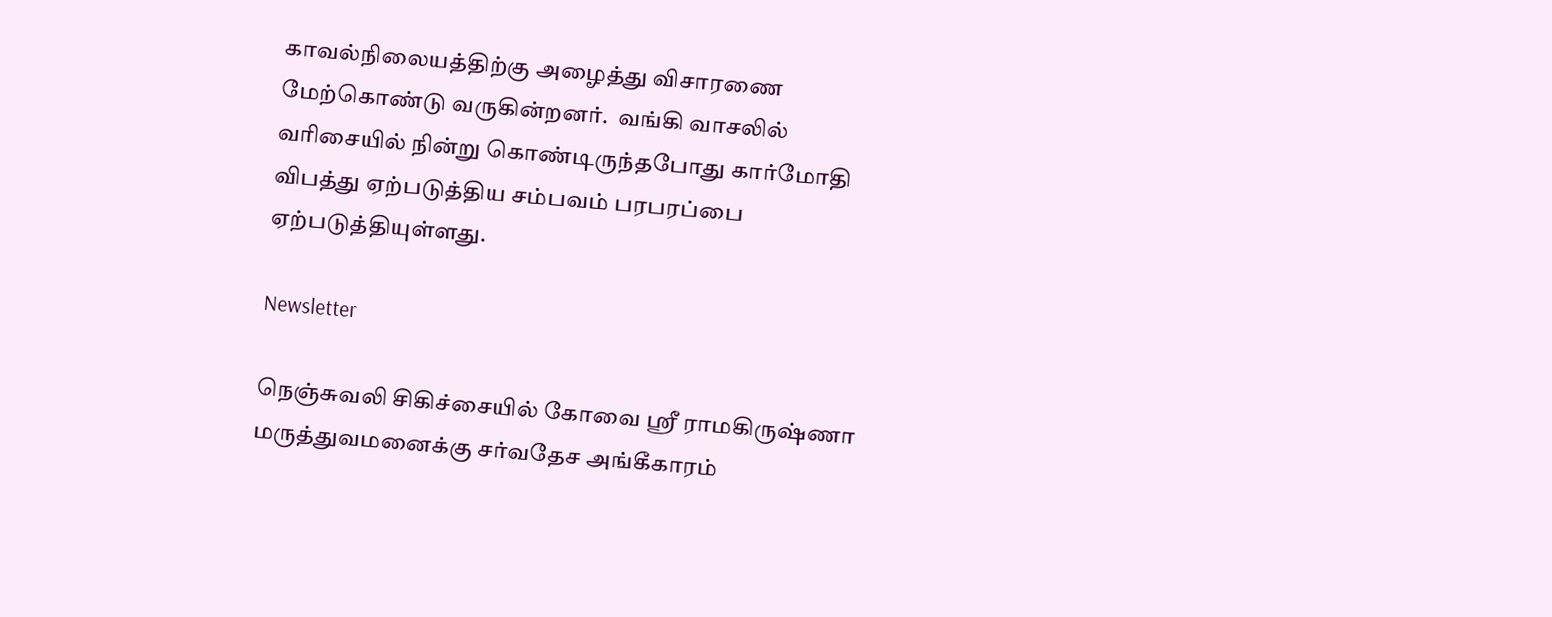காவல்நிலையத்திற்கு அழைத்து விசாரணை மேற்கொண்டு வருகின்றனர்.  வங்கி வாசலில் வரிசையில் நின்று கொண்டிருந்தபோது கார்மோதி விபத்து ஏற்படுத்திய சம்பவம் பரபரப்பை ஏற்படுத்தியுள்ளது.

Newsletter

நெஞ்சுவலி சிகிச்சையில் கோவை ஸ்ரீ ராமகிருஷ்ணா மருத்துவமனைக்கு சர்வதேச அங்கீகாரம்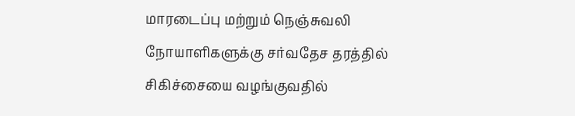மாரடைப்பு மற்றும் நெஞ்சுவலி நோயாளிகளுக்கு சர்வதேச தரத்தில் சிகிச்சையை வழங்குவதில்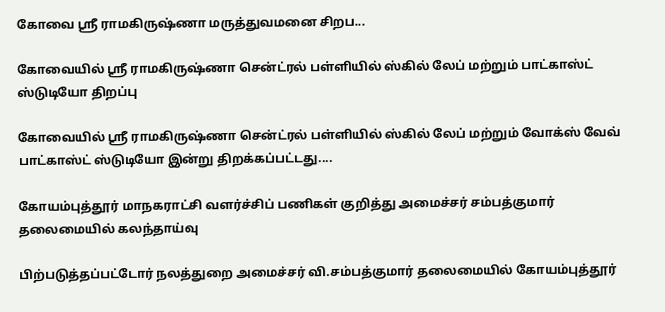கோவை ஸ்ரீ ராமகிருஷ்ணா மருத்துவமனை சிறப...

கோவையில் ஸ்ரீ ராமகிருஷ்ணா சென்ட்ரல் பள்ளியில் ஸ்கில் லேப் மற்றும் பாட்காஸ்ட் ஸ்டுடியோ திறப்பு

கோவையில் ஸ்ரீ ராமகிருஷ்ணா சென்ட்ரல் பள்ளியில் ஸ்கில் லேப் மற்றும் வோக்ஸ் வேவ் பாட்காஸ்ட் ஸ்டுடியோ இன்று திறக்கப்பட்டது....

கோயம்புத்தூர் மாநகராட்சி வளர்ச்சிப் பணிகள் குறித்து அமைச்சர் சம்பத்குமார் தலைமையில் கலந்தாய்வு

பிற்படுத்தப்பட்டோர் நலத்துறை அமைச்சர் வி.சம்பத்குமார் தலைமையில் கோயம்புத்தூர்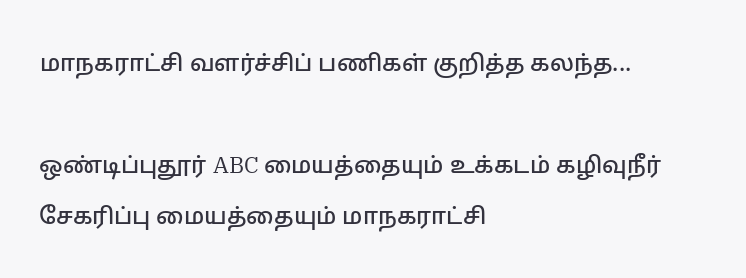மாநகராட்சி வளர்ச்சிப் பணிகள் குறித்த கலந்த...

ஒண்டிப்புதூர் ABC மையத்தையும் உக்கடம் கழிவுநீர் சேகரிப்பு மையத்தையும் மாநகராட்சி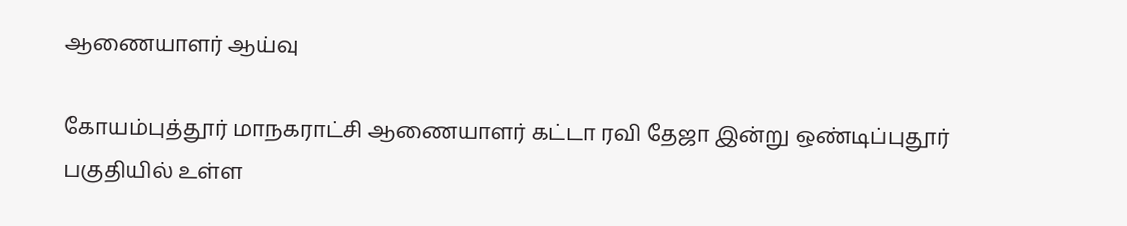ஆணையாளர் ஆய்வு

கோயம்புத்தூர் மாநகராட்சி ஆணையாளர் கட்டா ரவி தேஜா இன்று ஒண்டிப்புதூர் பகுதியில் உள்ள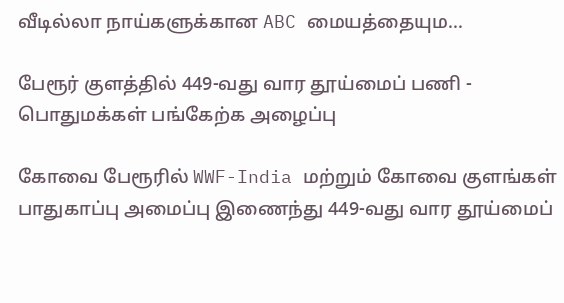வீடில்லா நாய்களுக்கான ABC மையத்தையும...

பேரூர் குளத்தில் 449-வது வார தூய்மைப் பணி - பொதுமக்கள் பங்கேற்க அழைப்பு

கோவை பேரூரில் WWF-India மற்றும் கோவை குளங்கள் பாதுகாப்பு அமைப்பு இணைந்து 449-வது வார தூய்மைப்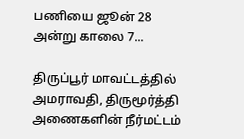பணியை ஜூன் 28 அன்று காலை 7...

திருப்பூர் மாவட்டத்தில் அமராவதி, திருமூர்த்தி அணைகளின் நீர்மட்டம்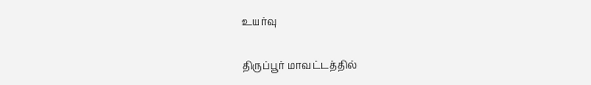உயர்வு

திருப்பூர் மாவட்டத்தில்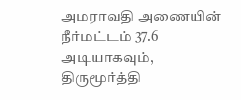அமராவதி அணையின் நீர்மட்டம் 37.6 அடியாகவும், திருமூர்த்தி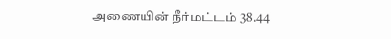அணையின் நீர்மட்டம் 38.44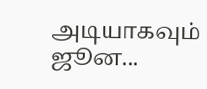அடியாகவும் ஜூன...